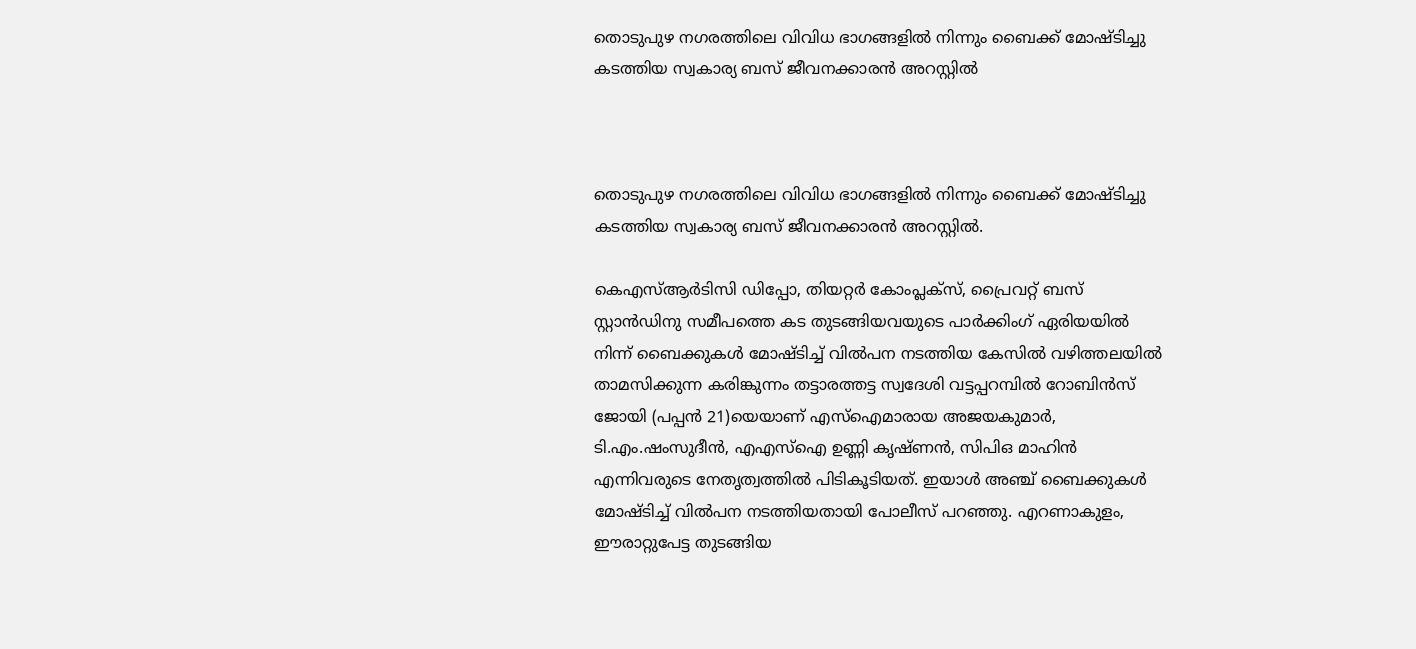തൊടുപുഴ നഗരത്തിലെ വിവിധ ഭാഗങ്ങളില്‍ നിന്നും ബൈക്ക് മോഷ്ടിച്ചു കടത്തിയ സ്വകാര്യ ബസ് ജീവനക്കാരന്‍ അറസ്റ്റില്‍



തൊടുപുഴ നഗരത്തിലെ വിവിധ ഭാഗങ്ങളില്‍ നിന്നും ബൈക്ക് മോഷ്ടിച്ചു കടത്തിയ സ്വകാര്യ ബസ് ജീവനക്കാരന്‍ അറസ്റ്റില്‍.

കെഎസ്ആര്‍ടിസി ഡിപ്പോ, തിയറ്റര്‍ കോംപ്ലക്സ്, പ്രൈവറ്റ് ബസ് സ്റ്റാന്‍ഡിനു സമീപത്തെ കട തുടങ്ങിയവയുടെ പാര്‍ക്കിംഗ് ഏരിയയില്‍ നിന്ന് ബൈക്കുകള്‍ മോഷ്ടിച്ച് വില്‍പന നടത്തിയ കേസില്‍ വഴിത്തലയില്‍ താമസിക്കുന്ന കരിങ്കുന്നം തട്ടാരത്തട്ട സ്വദേശി വട്ടപ്പറമ്പില്‍ റോബിന്‍സ് ജോയി (പപ്പന്‍ 21)യെയാണ് എസ്ഐമാരായ അജയകുമാര്‍, ടി.എം.ഷംസുദീന്‍, എഎസ്ഐ ഉണ്ണി കൃഷ്ണന്‍, സിപിഒ മാഹിന്‍ എന്നിവരുടെ നേതൃത്വത്തില്‍ പിടികൂടിയത്. ഇയാള്‍ അഞ്ച് ബൈക്കുകള്‍ മോഷ്ടിച്ച് വില്‍പന നടത്തിയതായി പോലീസ് പറഞ്ഞു. എറണാകുളം, ഈരാറ്റുപേട്ട തുടങ്ങിയ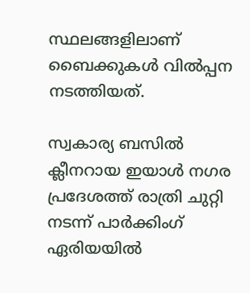സ്ഥലങ്ങളിലാണ് ബൈക്കുകള്‍ വില്‍പ്പന നടത്തിയത്.

സ്വകാര്യ ബസില്‍ ക്ലീനറായ ഇയാള്‍ നഗര പ്രദേശത്ത് രാത്രി ചുറ്റി നടന്ന് പാര്‍ക്കിംഗ് ഏരിയയില്‍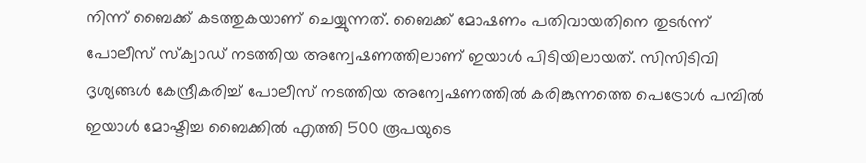നിന്ന് ബൈക്ക് കടത്തുകയാണ് ചെയ്യുന്നത്. ബൈക്ക് മോഷണം പതിവായതിനെ തുടര്‍ന്ന് പോലീസ് സ്‌ക്വാഡ് നടത്തിയ അന്വേഷണത്തിലാണ് ഇയാള്‍ പിടിയിലായത്. സിസിടിവി ദൃശ്യങ്ങള്‍ കേന്ദ്രീകരിച്ച് പോലീസ് നടത്തിയ അന്വേഷണത്തില്‍ കരിങ്കുന്നത്തെ പെട്രോള്‍ പമ്പില്‍ ഇയാള്‍ മോഷ്ടിച്ച ബൈക്കില്‍ എത്തി 500 രൂപയുടെ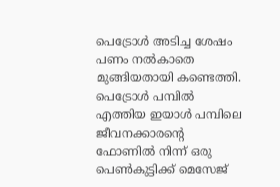പെട്രോള്‍ അടിച്ച ശേഷം പണം നല്‍കാതെ മുങ്ങിയതായി കണ്ടെത്തി. പെട്രോള്‍ പമ്പില്‍ എത്തിയ ഇയാള്‍ പമ്പിലെ ജീവനക്കാരന്റെ ഫോണില്‍ നിന്ന് ഒരു പെണ്‍കുട്ടിക്ക് മെസേജ്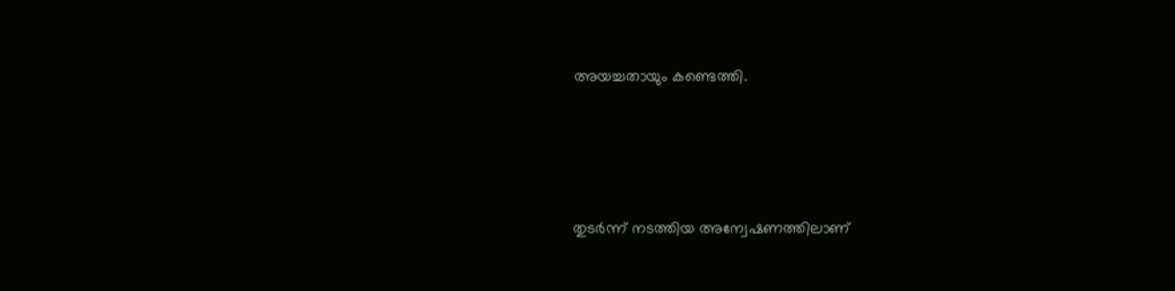അയച്ചതായും കണ്ടെത്തി.





തുടര്‍ന്ന് നടത്തിയ അന്വേഷണത്തിലാണ്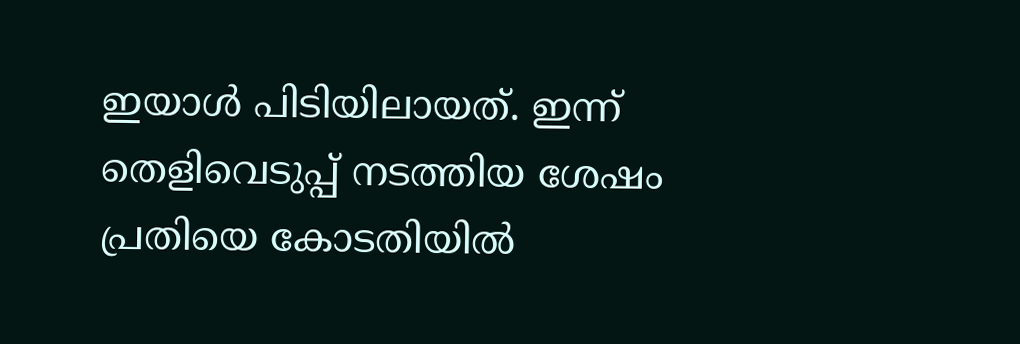ഇയാള്‍ പിടിയിലായത്. ഇന്ന് തെളിവെടുപ്പ് നടത്തിയ ശേഷം പ്രതിയെ കോടതിയില്‍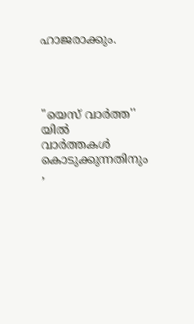ഹാജരാക്കും.




"യെസ് വാർത്ത'' യിൽ
വാർത്തകൾ കൊടുക്കുന്നതിനും ,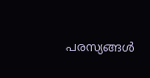പരസ്യങ്ങൾ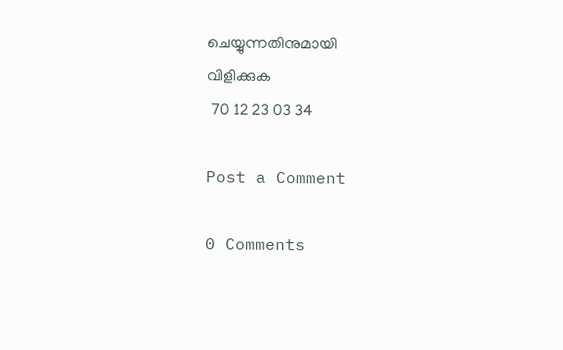ചെയ്യുന്നതിനുമായി
വിളിക്കുക
 70 12 23 03 34

Post a Comment

0 Comments